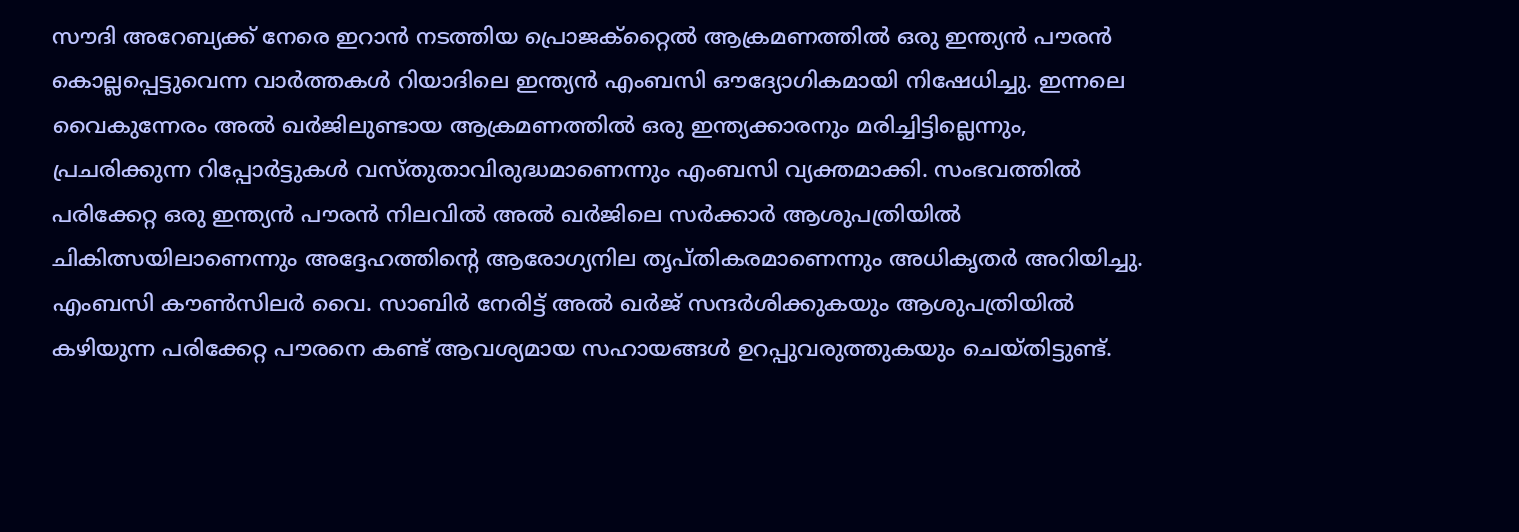സൗദി അറേബ്യക്ക് നേരെ ഇറാൻ നടത്തിയ പ്രൊജക്റ്റൈൽ ആക്രമണത്തിൽ ഒരു ഇന്ത്യൻ പൗരൻ കൊല്ലപ്പെട്ടുവെന്ന വാർത്തകൾ റിയാദിലെ ഇന്ത്യൻ എംബസി ഔദ്യോഗികമായി നിഷേധിച്ചു. ഇന്നലെ വൈകുന്നേരം അൽ ഖർജിലുണ്ടായ ആക്രമണത്തിൽ ഒരു ഇന്ത്യക്കാരനും മരിച്ചിട്ടില്ലെന്നും, പ്രചരിക്കുന്ന റിപ്പോർട്ടുകൾ വസ്തുതാവിരുദ്ധമാണെന്നും എംബസി വ്യക്തമാക്കി. സംഭവത്തിൽ പരിക്കേറ്റ ഒരു ഇന്ത്യൻ പൗരൻ നിലവിൽ അൽ ഖർജിലെ സർക്കാർ ആശുപത്രിയിൽ ചികിത്സയിലാണെന്നും അദ്ദേഹത്തിന്റെ ആരോഗ്യനില തൃപ്തികരമാണെന്നും അധികൃതർ അറിയിച്ചു.
എംബസി കൗൺസിലർ വൈ. സാബിർ നേരിട്ട് അൽ ഖർജ് സന്ദർശിക്കുകയും ആശുപത്രിയിൽ കഴിയുന്ന പരിക്കേറ്റ പൗരനെ കണ്ട് ആവശ്യമായ സഹായങ്ങൾ ഉറപ്പുവരുത്തുകയും ചെയ്തിട്ടുണ്ട്.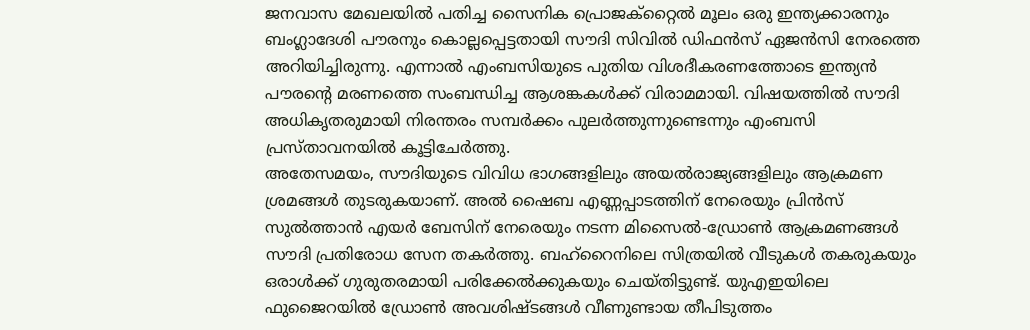ജനവാസ മേഖലയിൽ പതിച്ച സൈനിക പ്രൊജക്റ്റൈൽ മൂലം ഒരു ഇന്ത്യക്കാരനും ബംഗ്ലാദേശി പൗരനും കൊല്ലപ്പെട്ടതായി സൗദി സിവിൽ ഡിഫൻസ് ഏജൻസി നേരത്തെ അറിയിച്ചിരുന്നു. എന്നാൽ എംബസിയുടെ പുതിയ വിശദീകരണത്തോടെ ഇന്ത്യൻ പൗരന്റെ മരണത്തെ സംബന്ധിച്ച ആശങ്കകൾക്ക് വിരാമമായി. വിഷയത്തിൽ സൗദി അധികൃതരുമായി നിരന്തരം സമ്പർക്കം പുലർത്തുന്നുണ്ടെന്നും എംബസി പ്രസ്താവനയിൽ കൂട്ടിചേർത്തു.
അതേസമയം, സൗദിയുടെ വിവിധ ഭാഗങ്ങളിലും അയൽരാജ്യങ്ങളിലും ആക്രമണ ശ്രമങ്ങൾ തുടരുകയാണ്. അൽ ഷൈബ എണ്ണപ്പാടത്തിന് നേരെയും പ്രിൻസ് സുൽത്താൻ എയർ ബേസിന് നേരെയും നടന്ന മിസൈൽ-ഡ്രോൺ ആക്രമണങ്ങൾ സൗദി പ്രതിരോധ സേന തകർത്തു. ബഹ്റൈനിലെ സിത്രയിൽ വീടുകൾ തകരുകയും ഒരാൾക്ക് ഗുരുതരമായി പരിക്കേൽക്കുകയും ചെയ്തിട്ടുണ്ട്. യുഎഇയിലെ ഫുജൈറയിൽ ഡ്രോൺ അവശിഷ്ടങ്ങൾ വീണുണ്ടായ തീപിടുത്തം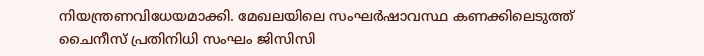നിയന്ത്രണവിധേയമാക്കി. മേഖലയിലെ സംഘർഷാവസ്ഥ കണക്കിലെടുത്ത് ചൈനീസ് പ്രതിനിധി സംഘം ജിസിസി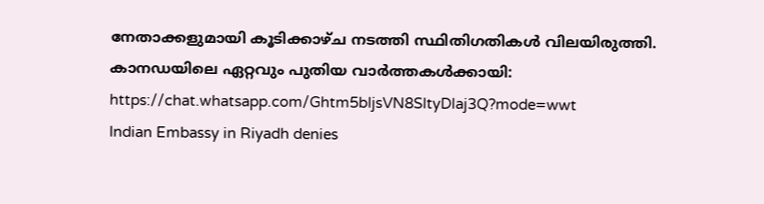നേതാക്കളുമായി കൂടിക്കാഴ്ച നടത്തി സ്ഥിതിഗതികൾ വിലയിരുത്തി.
കാനഡയിലെ ഏറ്റവും പുതിയ വാർത്തകൾക്കായി: https://chat.whatsapp.com/Ghtm5bIjsVN8SItyDlaj3Q?mode=wwt
Indian Embassy in Riyadh denies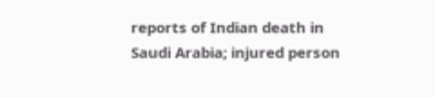reports of Indian death in Saudi Arabia; injured person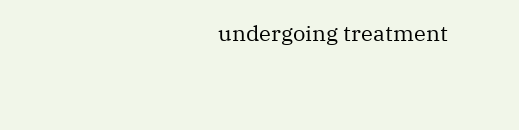undergoing treatment